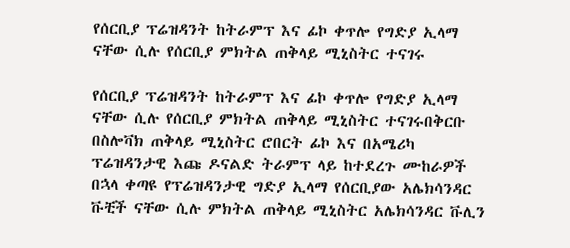የሰርቢያ ፕሬዝዳንት ከትራምፕ እና ፊኮ ቀጥሎ የግድያ ኢላማ ናቸው ሲሉ የሰርቢያ ምክትል ጠቅላይ ሚኒስትር ተናገሩ

የሰርቢያ ፕሬዝዳንት ከትራምፕ እና ፊኮ ቀጥሎ የግድያ ኢላማ ናቸው ሲሉ የሰርቢያ ምክትል ጠቅላይ ሚኒስትር ተናገሩበቅርቡ በስሎቫክ ጠቅላይ ሚኒስትር ሮበርት ፊኮ እና በአሜሪካ ፕሬዝዳንታዊ እጩ ዶናልድ ትራምፕ ላይ ከተደረጉ ሙከራዎች በኋላ ቀጣዩ የፕሬዝዳንታዊ ግድያ ኢላማ የሰርቢያው አሌክሳንዳር ቩቺች ናቸው ሲሉ ምክትል ጠቅላይ ሚኒስትር አሌክሳንዳር ቩሊን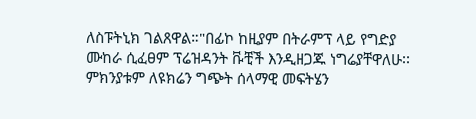ለስፑትኒክ ገልጸዋል።"በፊኮ ከዚያም በትራምፕ ላይ የግድያ ሙከራ ሲፈፀም ፕሬዝዳንት ቩቺች እንዲዘጋጁ ነግሬያቸዋለሁ፡፡ ምክንያቱም ለዩክሬን ግጭት ሰላማዊ መፍትሄን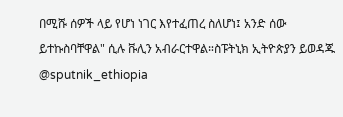በሚሹ ሰዎች ላይ የሆነ ነገር እየተፈጠረ ስለሆነ፤ አንድ ሰው ይተኩስባቸዋል" ሲሉ ቩሊን አብራርተዋል።ስፑትኒክ ኢትዮጵያን ይወዳጁ @sputnik_ethiopia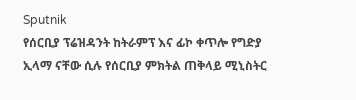Sputnik
የሰርቢያ ፕሬዝዳንት ከትራምፕ እና ፊኮ ቀጥሎ የግድያ ኢላማ ናቸው ሲሉ የሰርቢያ ምክትል ጠቅላይ ሚኒስትር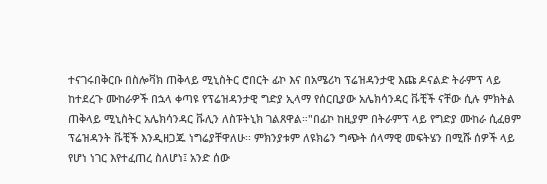ተናገሩበቅርቡ በስሎቫክ ጠቅላይ ሚኒስትር ሮበርት ፊኮ እና በአሜሪካ ፕሬዝዳንታዊ እጩ ዶናልድ ትራምፕ ላይ ከተደረጉ ሙከራዎች በኋላ ቀጣዩ የፕሬዝዳንታዊ ግድያ ኢላማ የሰርቢያው አሌክሳንዳር ቩቺች ናቸው ሲሉ ምክትል ጠቅላይ ሚኒስትር አሌክሳንዳር ቩሊን ለስፑትኒክ ገልጸዋል።"በፊኮ ከዚያም በትራምፕ ላይ የግድያ ሙከራ ሲፈፀም ፕሬዝዳንት ቩቺች እንዲዘጋጁ ነግሬያቸዋለሁ፡፡ ምክንያቱም ለዩክሬን ግጭት ሰላማዊ መፍትሄን በሚሹ ሰዎች ላይ የሆነ ነገር እየተፈጠረ ስለሆነ፤ አንድ ሰው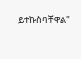ይተኩስባቸዋል"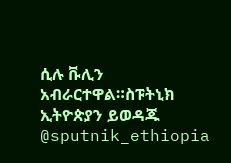ሲሉ ቩሊን አብራርተዋል።ስፑትኒክ ኢትዮጵያን ይወዳጁ @sputnik_ethiopia